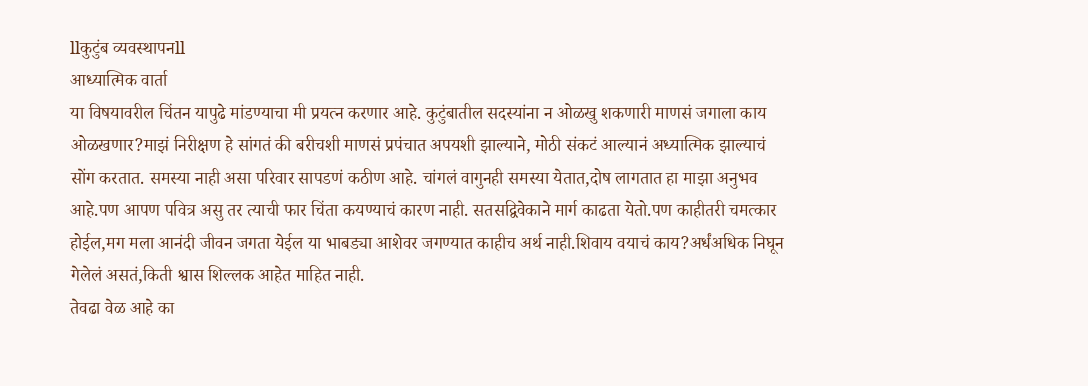llकुटुंब व्यवस्थापनll
आध्यात्मिक वार्ता
या विषयावरील चिंतन यापुढे मांडण्याचा मी प्रयत्न करणार आहे. कुटुंबातील सदस्यांना न ओळखु शकणारी माणसं जगाला काय ओळखणार?माझं निरीक्षण हे सांगतं की बरीचशी माणसं प्रपंचात अपयशी झाल्याने, मोठी संकटं आल्यानं अध्यात्मिक झाल्याचं सोंग करतात. समस्या नाही असा परिवार सापडणं कठीण आहे. चांगलं वागुनही समस्या येतात,दोष लागतात हा माझा अनुभव आहे.पण आपण पवित्र असु तर त्याची फार चिंता कयण्याचं कारण नाही. सतसद्विवेकाने मार्ग काढता येतो.पण काहीतरी चमत्कार होईल,मग मला आनंदी जीवन जगता येईल या भाबड्या आशेवर जगण्यात काहीच अर्थ नाही.शिवाय वयाचं काय?अर्धंअधिक निघून गेलेलं असतं,किती श्वास शिल्लक आहेत माहित नाही.
तेवढा वेळ आहे का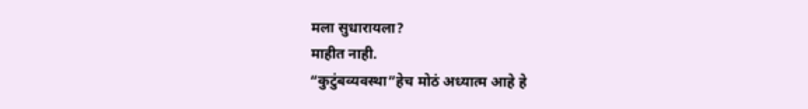मला सुधारायला?
माहीत नाही.
“कुटुंबव्यवस्था”हेच मोठं अध्यात्म आहे हे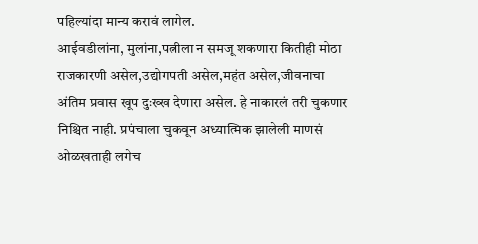पहिल्यांदा मान्य करावं लागेल.
आईवडीलांना, मुलांना,पत्नीला न समजू शकणारा कितीही मोठा राजकारणी असेल,उद्योगपती असेल,महंत असेल,जीवनाचा अंतिम प्रवास खूप दुःख्ख देणारा असेल. हे नाकारलं तरी चुकणार निश्चित नाही. प्रपंचाला चुकवून अध्यात्मिक झालेली माणसं ओळखताही लगेच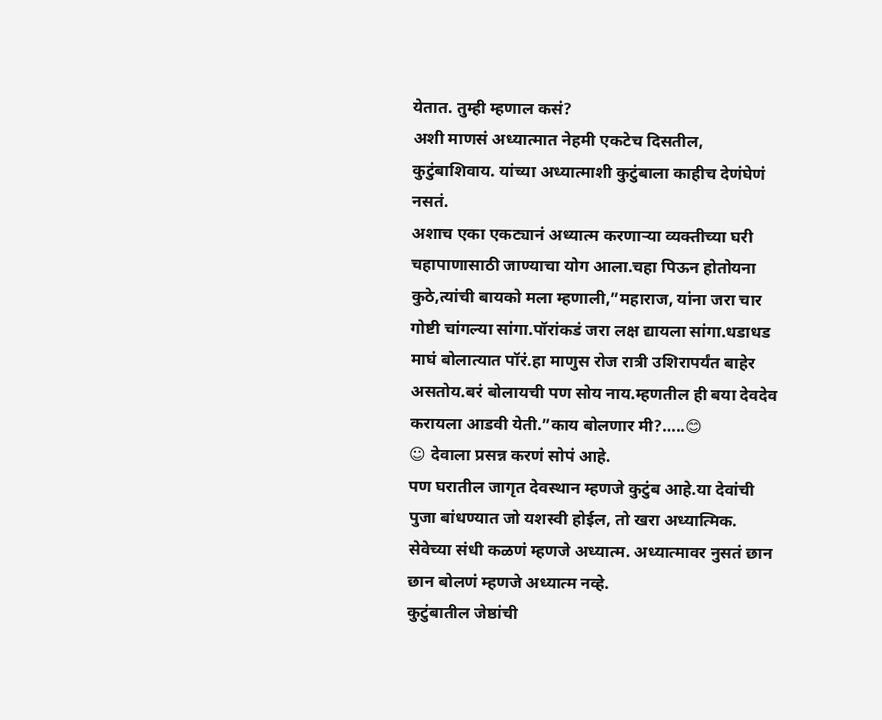येतात. तुम्ही म्हणाल कसं?
अशी माणसं अध्यात्मात नेहमी एकटेच दिसतील, कुटुंबाशिवाय. यांच्या अध्यात्माशी कुटुंबाला काहीच देणंघेणं नसतं.
अशाच एका एकट्यानं अध्यात्म करणाऱ्या व्यक्तीच्या घरी चहापाणासाठी जाण्याचा योग आला.चहा पिऊन होतोयना कुठे,त्यांची बायको मला म्हणाली,”महाराज, यांना जरा चार गोष्टी चांगल्या सांगा.पॉरांकडं जरा लक्ष द्यायला सांगा.धडाधड माघं बोलात्यात पॉरं.हा माणुस रोज रात्री उशिरापर्यंत बाहेर असतोय.बरं बोलायची पण सोय नाय.म्हणतील ही बया देवदेव करायला आडवी येती.”काय बोलणार मी?…..😊
☺ देवाला प्रसन्न करणं सोपं आहे.
पण घरातील जागृत देवस्थान म्हणजे कुटुंब आहे.या देवांची पुजा बांधण्यात जो यशस्वी होईल, तो खरा अध्यात्मिक.
सेवेच्या संधी कळणं म्हणजे अध्यात्म. अध्यात्मावर नुसतं छान छान बोलणं म्हणजे अध्यात्म नव्हे.
कुटुंबातील जेष्ठांची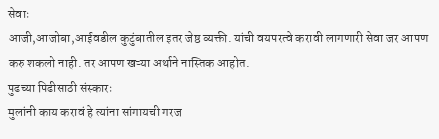सेवाः
आजी,आजोबा,आईवडील कुटुंबातील इतर जेष्ठ व्यक्ती. यांची वयपरत्वे करावी लागणारी सेवा जर आपण करु शकलो नाही. तर आपण खऱ्या अर्थाने नास्तिक आहोत.
पुढच्या पिढीसाठी संस्कारः
मुलांनी काय करावं हे त्यांना सांगायची गरज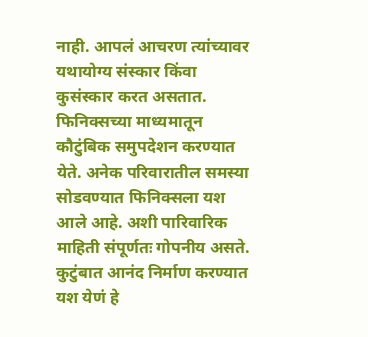नाही. आपलं आचरण त्यांच्यावर यथायोग्य संस्कार किंवा कुसंस्कार करत असतात.
फिनिक्सच्या माध्यमातून कौटुंबिक समुपदेशन करण्यात येते. अनेक परिवारातील समस्या सोडवण्यात फिनिक्सला यश आले आहे. अशी पारिवारिक माहिती संपूर्णतः गोपनीय असते.
कुटुंबात आनंद निर्माण करण्यात यश येणं हे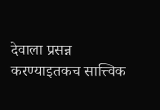देवाला प्रसन्न करण्याइतकच सात्त्विक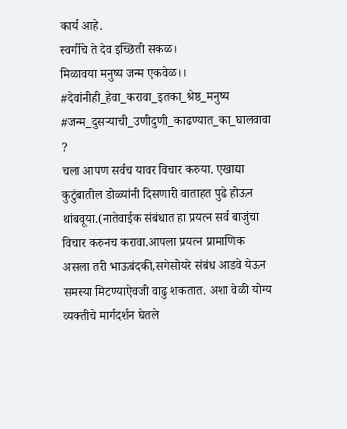कार्य आहे.
स्वर्गीचे ते देव इच्छिती सकळ।
मिळावया मनुष्य जन्म एकवेळ।।
#देवांनीही_हेवा_करावा_इतका_श्रेष्ठ_मनुष्य #जन्म_दुसऱ्याची_उणीदुणी_काढण्यात_का_घालवावा ?
चला आपण सर्वच यावर विचार करुया. एखाद्या कुटुंबातील डोळ्यांनी दिसणारी वाताहत पुढे होऊन थांबवूया.(नातेवाईक संबंधात हा प्रयत्न सर्व बाजुंचा विचार करुनच करावा.आपला प्रयत्न प्रामाणिक असला तरी भाऊबंदकी,सगेसोयरे संबंध आडवे येऊन समस्या मिटण्याऐवजी वाढु शकतात. अशा वेळी योग्य व्यक्तीचे मार्गदर्शन घेतले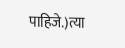पाहिजे.)त्या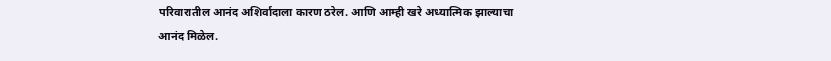परिवारातील आनंद अशिर्वादाला कारण ठरेल. आणि आम्ही खरे अध्यात्मिक झाल्याचा आनंद मिळेल.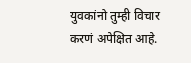युवकांनो तुम्ही विचार करणं अपेक्षित आहे.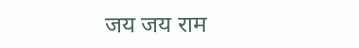जय जय राम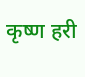कृष्ण हरी